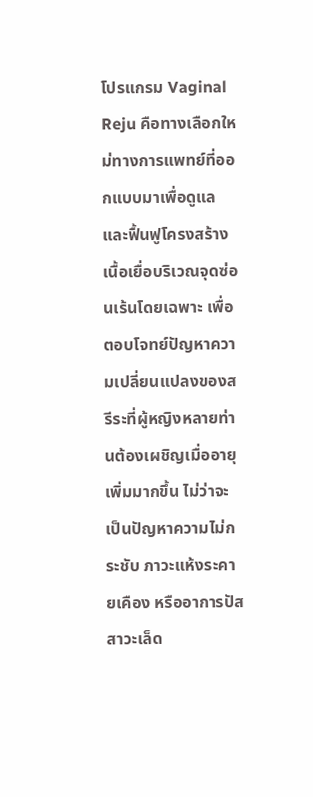โปรแกรม Vaginal Reju คือทางเลือกใหม่ทางการแพทย์ที่ออกแบบมาเพื่อดูแลและฟื้นฟูโครงสร้างเนื้อเยื่อบริเวณจุดซ่อนเร้นโดยเฉพาะ เพื่อตอบโจทย์ปัญหาความเปลี่ยนแปลงของสรีระที่ผู้หญิงหลายท่านต้องเผชิญเมื่ออายุเพิ่มมากขึ้น ไม่ว่าจะเป็นปัญหาความไม่กระชับ ภาวะแห้งระคายเคือง หรืออาการปัสสาวะเล็ด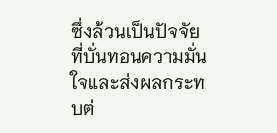ซึ่งล้วนเป็นปัจจัยที่บั่นทอนความมั่นใจและส่งผลกระทบต่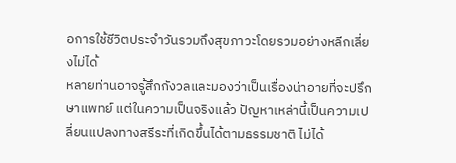อการใช้ชีวิตประจำวันรวมถึงสุขภาวะโดยรวมอย่างหลีกเลี่ยงไม่ได้
หลายท่านอาจรู้สึกกังวลและมองว่าเป็นเรื่องน่าอายที่จะปรึกษาแพทย์ แต่ในความเป็นจริงแล้ว ปัญหาเหล่านี้เป็นความเปลี่ยนแปลงทางสรีระที่เกิดขึ้นได้ตามธรรมชาติ ไม่ได้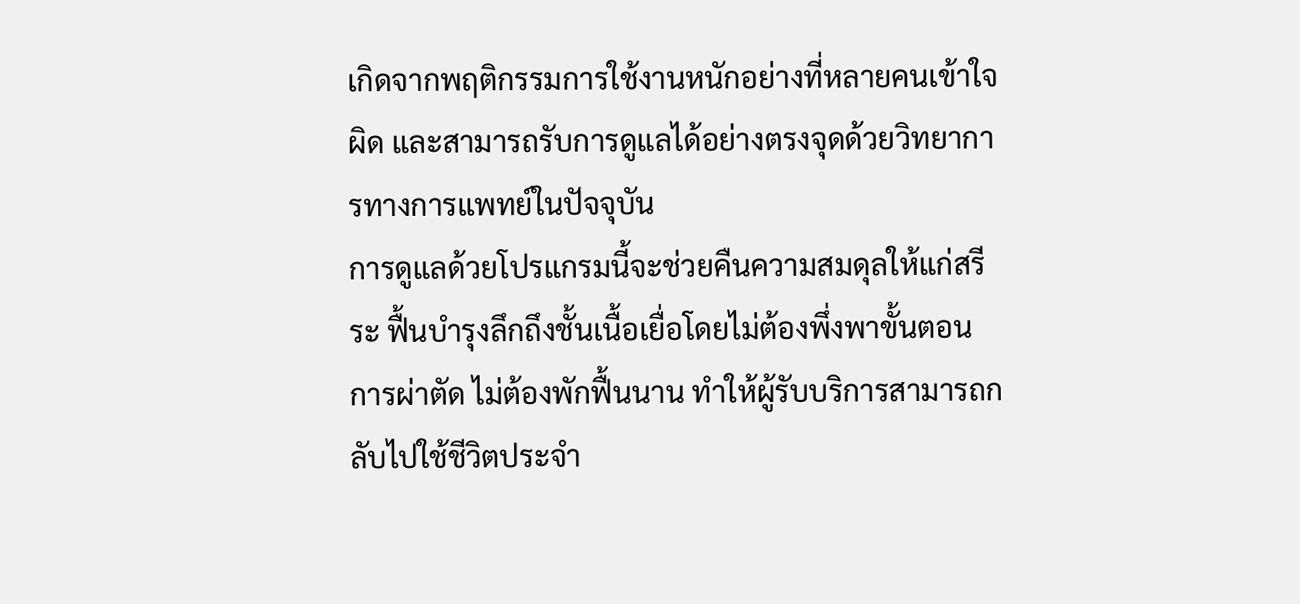เกิดจากพฤติกรรมการใช้งานหนักอย่างที่หลายคนเข้าใจผิด และสามารถรับการดูแลได้อย่างตรงจุดด้วยวิทยาการทางการแพทย์ในปัจจุบัน
การดูแลด้วยโปรแกรมนี้จะช่วยคืนความสมดุลให้แก่สรีระ ฟื้นบำรุงลึกถึงชั้นเนื้อเยื่อโดยไม่ต้องพึ่งพาขั้นตอนการผ่าตัด ไม่ต้องพักฟื้นนาน ทำให้ผู้รับบริการสามารถกลับไปใช้ชีวิตประจำ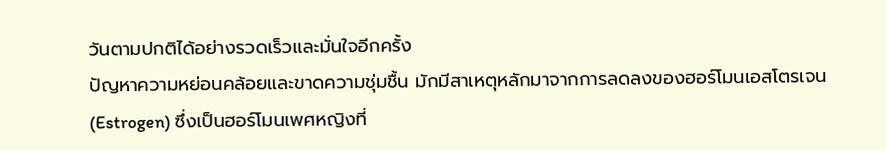วันตามปกติได้อย่างรวดเร็วและมั่นใจอีกครั้ง
ปัญหาความหย่อนคล้อยและขาดความชุ่มชื้น มักมีสาเหตุหลักมาจากการลดลงของฮอร์โมนเอสโตรเจน (Estrogen) ซึ่งเป็นฮอร์โมนเพศหญิงที่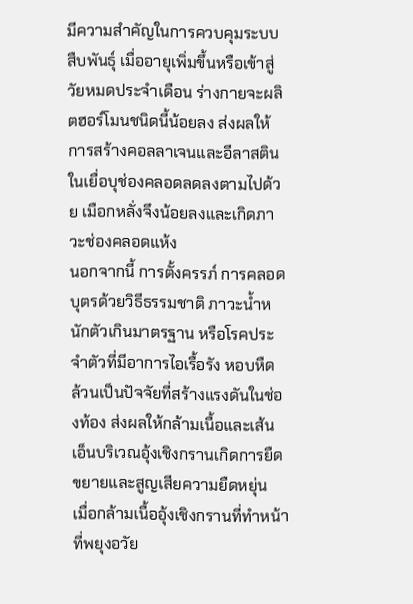มีความสำคัญในการควบคุมระบบสืบพันธุ์ เมื่ออายุเพิ่มขึ้นหรือเข้าสู่วัยหมดประจำเดือน ร่างกายจะผลิตฮอร์โมนชนิดนี้น้อยลง ส่งผลให้การสร้างคอลลาเจนและอีลาสตินในเยื่อบุช่องคลอดลดลงตามไปด้วย เมือกหลั่งจึงน้อยลงและเกิดภาวะช่องคลอดแห้ง
นอกจากนี้ การตั้งครรภ์ การคลอดบุตรด้วยวิธีธรรมชาติ ภาวะน้ำหนักตัวเกินมาตรฐาน หรือโรคประจำตัวที่มีอาการไอเรื้อรัง หอบหืด ล้วนเป็นปัจจัยที่สร้างแรงดันในช่องท้อง ส่งผลให้กล้ามเนื้อและเส้นเอ็นบริเวณอุ้งเชิงกรานเกิดการยืดขยายและสูญเสียความยืดหยุ่น
เมื่อกล้ามเนื้ออุ้งเชิงกรานที่ทำหน้าที่พยุงอวัย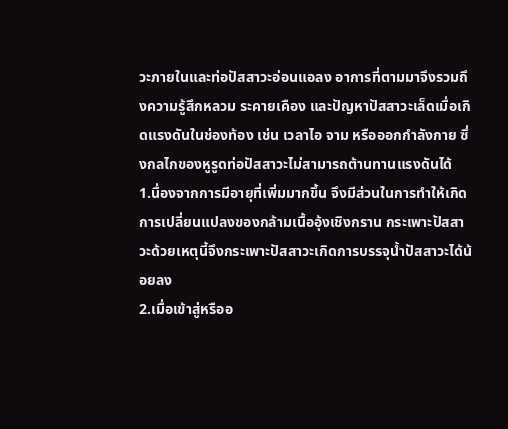วะภายในและท่อปัสสาวะอ่อนแอลง อาการที่ตามมาจึงรวมถึงความรู้สึกหลวม ระคายเคือง และปัญหาปัสสาวะเล็ดเมื่อเกิดแรงดันในช่องท้อง เช่น เวลาไอ จาม หรือออกกำลังกาย ซึ่งกลไกของหูรูดท่อปัสสาวะไม่สามารถต้านทานแรงดันได้
1.นื่องจากการมีอายุที่เพิ่มมากขึ้น จึงมีส่วนในการทำให้เกิดการเปลี่ยนแปลงของกล้ามเนื้ออุ้งเชิงกราน กระเพาะปัสสาวะด้วยเหตุนี้จึงกระเพาะปัสสาวะเกิดการบรรจุน้ำปัสสาวะได้น้อยลง
2.เมื่อเข้าสู่หรืออ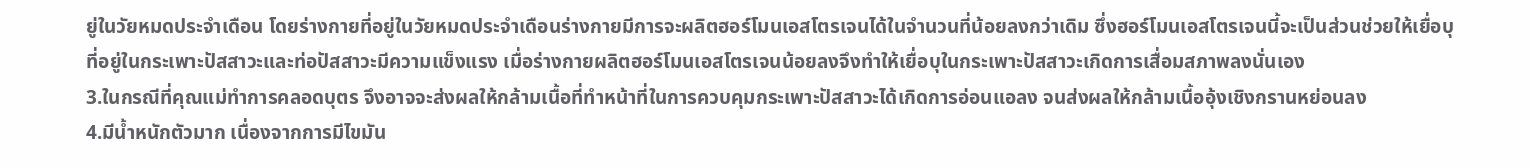ยู่ในวัยหมดประจำเดือน โดยร่างกายที่อยู่ในวัยหมดประจำเดือนร่างกายมีการจะผลิตฮอร์โมนเอสโตรเจนได้ในจำนวนที่น้อยลงกว่าเดิม ซึ่งฮอร์โมนเอสโตรเจนนี้จะเป็นส่วนช่วยให้เยื่อบุที่อยู่ในกระเพาะปัสสาวะและท่อปัสสาวะมีความแข็งแรง เมื่อร่างกายผลิตฮอร์โมนเอสโตรเจนน้อยลงจึงทำให้เยื่อบุในกระเพาะปัสสาวะเกิดการเสื่อมสภาพลงนั่นเอง
3.ในกรณีที่คุณแม่ทำการคลอดบุตร จึงอาจจะส่งผลให้กล้ามเนื้อที่ทำหน้าที่ในการควบคุมกระเพาะปัสสาวะได้เกิดการอ่อนแอลง จนส่งผลให้กล้ามเนื้ออุ้งเชิงกรานหย่อนลง
4.มีน้ำหนักตัวมาก เนื่องจากการมีไขมัน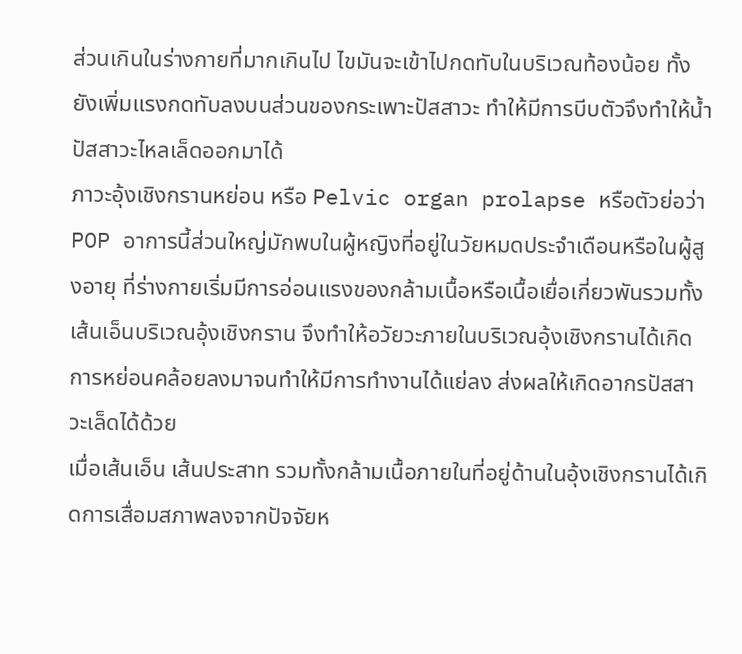ส่วนเกินในร่างกายที่มากเกินไป ไขมันจะเข้าไปกดทับในบริเวณท้องน้อย ทั้งยังเพิ่มแรงกดทับลงบนส่วนของกระเพาะปัสสาวะ ทำให้มีการบีบตัวจึงทำให้น้ำปัสสาวะไหลเล็ดออกมาได้
ภาวะอุ้งเชิงกรานหย่อน หรือ Pelvic organ prolapse หรือตัวย่อว่า POP อาการนี้ส่วนใหญ่มักพบในผู้หญิงที่อยู่ในวัยหมดประจำเดือนหรือในผู้สูงอายุ ที่ร่างกายเริ่มมีการอ่อนแรงของกล้ามเนื้อหรือเนื้อเยื่อเกี่ยวพันรวมทั้งเส้นเอ็นบริเวณอุ้งเชิงกราน จึงทำให้อวัยวะภายในบริเวณอุ้งเชิงกรานได้เกิดการหย่อนคล้อยลงมาจนทำให้มีการทำงานได้แย่ลง ส่งผลให้เกิดอากรปัสสาวะเล็ดได้ด้วย
เมื่อเส้นเอ็น เส้นประสาท รวมทั้งกล้ามเนื้อภายในที่อยู่ด้านในอุ้งเชิงกรานได้เกิดการเสื่อมสภาพลงจากปัจจัยห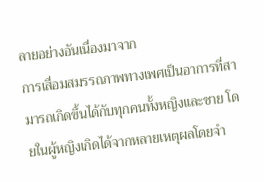ลายอย่างอันเนื่องมาจาก
การเสื่อมสมรรถภาพทางเพศเป็นอาการที่สามารถเกิดขึ้นได้กับทุกคนทั้งหญิงและชาย โดยในผู้หญิงเกิดได้จากหลายเหตุผลโดยจำ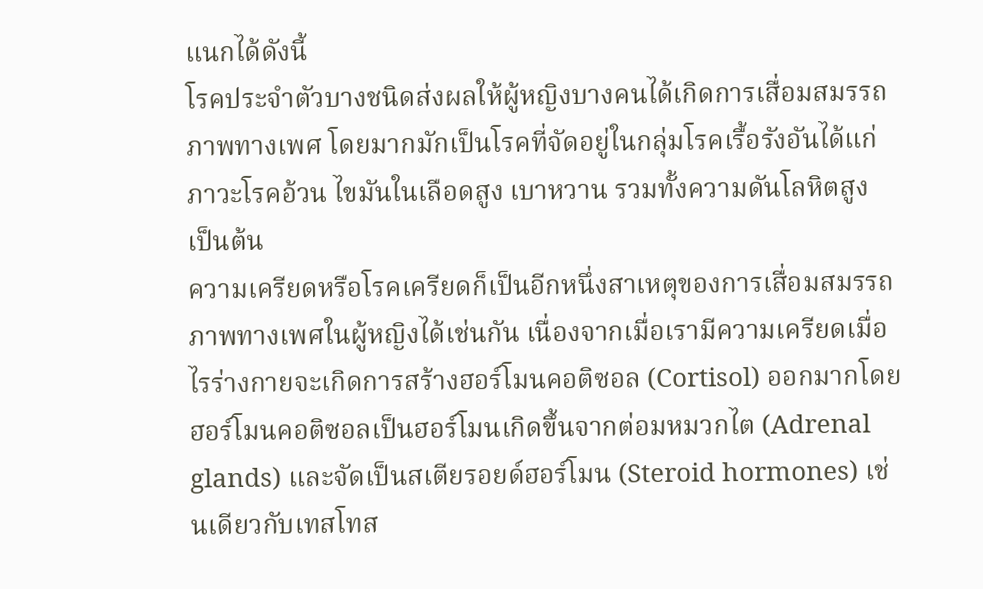แนกได้ดังนี้
โรคประจำตัวบางชนิดส่งผลให้ผู้หญิงบางคนได้เกิดการเสื่อมสมรรถภาพทางเพศ โดยมากมักเป็นโรคที่จัดอยู่ในกลุ่มโรคเรื้อรังอันได้แก่ ภาวะโรคอ้วน ไขมันในเลือดสูง เบาหวาน รวมทั้งความดันโลหิตสูง เป็นต้น
ความเครียดหรือโรคเครียดก็เป็นอีกหนึ่งสาเหตุของการเสื่อมสมรรถภาพทางเพศในผู้หญิงได้เช่นกัน เนื่องจากเมื่อเรามีความเครียดเมื่อไรร่างกายจะเกิดการสร้างฮอร์โมนคอติซอล (Cortisol) ออกมากโดยฮอร์โมนคอติซอลเป็นฮอร์โมนเกิดขึ้นจากต่อมหมวกไต (Adrenal glands) และจัดเป็นสเตียรอยด์ฮอร์โมน (Steroid hormones) เช่นเดียวกับเทสโทส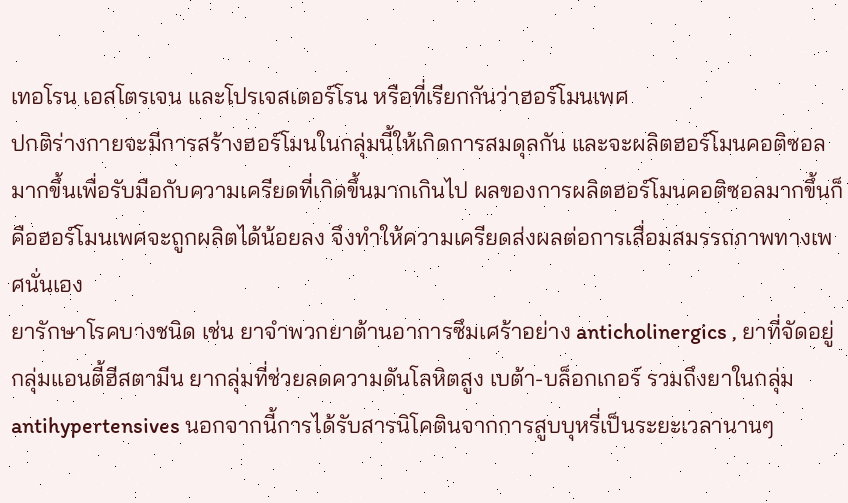เทอโรน เอสโตรเจน และโปรเจสเตอร์โรน หรือที่เรียกกันว่าฮอร์โมนเพศ
ปกติร่างกายจะมีการสร้างฮอร์โมนในกลุ่มนี้ให้เกิดการสมดุลกัน และจะผลิตฮอร์โมนคอติซอลมากขึ้นเพื่อรับมือกับความเครียดที่เกิดขึ้นมากเกินไป ผลของการผลิตฮอร์โมนคอติซอลมากขึ้นก็คือฮอร์โมนเพศจะถูกผลิตได้น้อยลง จึงทำให้ความเครียดส่งผลต่อการเสื่อมสมรรถภาพทางเพศนั่นเอง
ยารักษาโรคบางชนิด เช่น ยาจำพวกยาต้านอาการซึมเศร้าอย่าง anticholinergics , ยาที่จัดอยู่กลุ่มแอนตี้ฮีสตามีน ยากลุ่มที่ช่วยลดความดันโลหิตสูง เบต้า-บล็อกเกอร์ รวมถึงยาในกลุ่ม antihypertensives นอกจากนี้การได้รับสารนิโคตินจากการสูบบุหรี่เป็นระยะเวลานานๆ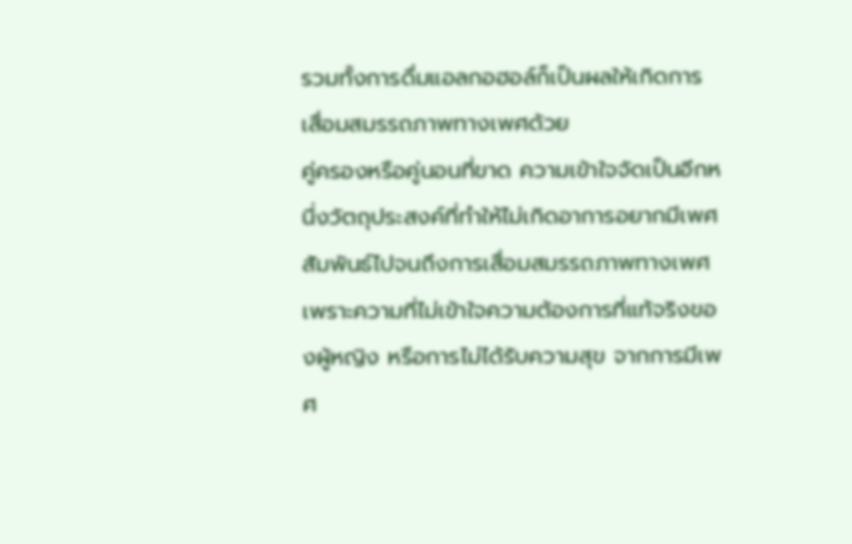รวมทั้งการดื่มแอลกอฮอล์ก็เป็นผลให้เกิดการเสื่อมสมรรถภาพทางเพศด้วย
คู่ครองหรือคู่นอนที่ขาด ความเข้าใจจัดเป็นอีกหนึ่งวัตถุประสงค์ที่ทำให้ไม่เกิดอาการอยากมีเพศสัมพันธ์ไปจนถึงการเสื่อมสมรรถภาพทางเพศ เพราะความที่ไม่เข้าใจความต้องการที่แท้จริงของผู้หญิง หรือการไม่ได้รับความสุข จากการมีเพศ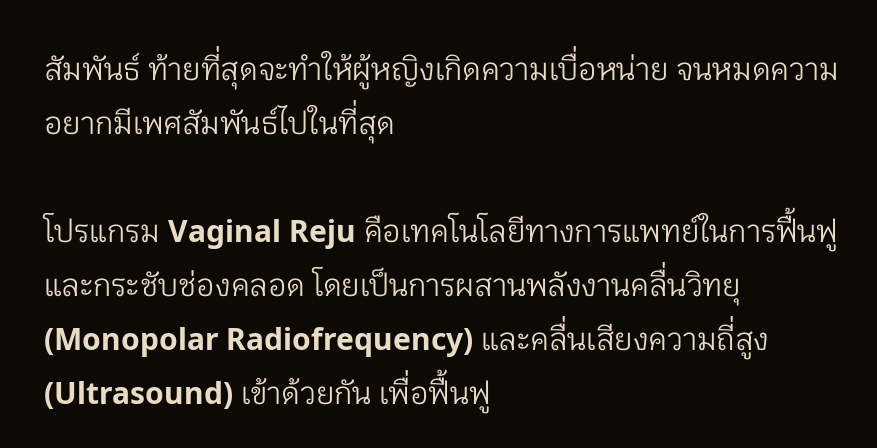สัมพันธ์ ท้ายที่สุดจะทำให้ผู้หญิงเกิดความเบื่อหน่าย จนหมดความอยากมีเพศสัมพันธ์ไปในที่สุด

โปรแกรม Vaginal Reju คือเทคโนโลยีทางการแพทย์ในการฟื้นฟูและกระชับช่องคลอด โดยเป็นการผสานพลังงานคลื่นวิทยุ (Monopolar Radiofrequency) และคลื่นเสียงความถี่สูง (Ultrasound) เข้าด้วยกัน เพื่อฟื้นฟู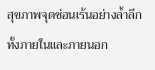สุขภาพจุดซ่อนเร้นอย่างล้ำลึกทั้งภายในและภายนอก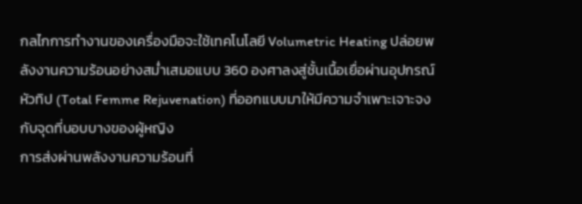กลไกการทำงานของเครื่องมือจะใช้เทคโนโลยี Volumetric Heating ปล่อยพลังงานความร้อนอย่างสม่ำเสมอแบบ 360 องศาลงสู่ชั้นเนื้อเยื่อผ่านอุปกรณ์หัวทิป (Total Femme Rejuvenation) ที่ออกแบบมาให้มีความจำเพาะเจาะจงกับจุดที่บอบบางของผู้หญิง
การส่งผ่านพลังงานความร้อนที่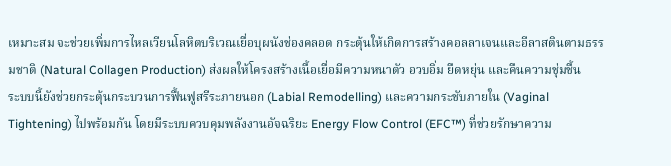เหมาะสม จะช่วยเพิ่มการไหลเวียนโลหิตบริเวณเยื่อบุผนังช่องคลอด กระตุ้นให้เกิดการสร้างคอลลาเจนและอีลาสตินตามธรรมชาติ (Natural Collagen Production) ส่งผลให้โครงสร้างเนื้อเยื่อมีความหนาตัว อวบอิ่ม ยืดหยุ่น และคืนความชุ่มชื้น
ระบบนี้ยังช่วยกระตุ้นกระบวนการฟื้นฟูสรีระภายนอก (Labial Remodelling) และความกระชับภายใน (Vaginal Tightening) ไปพร้อมกัน โดยมีระบบควบคุมพลังงานอัจฉริยะ Energy Flow Control (EFC™) ที่ช่วยรักษาความ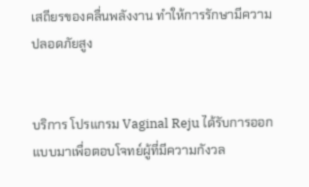เสถียรของคลื่นพลังงาน ทำให้การรักษามีความปลอดภัยสูง


บริการ โปรแกรม Vaginal Reju ได้รับการออกแบบมาเพื่อตอบโจทย์ผู้ที่มีความกังวล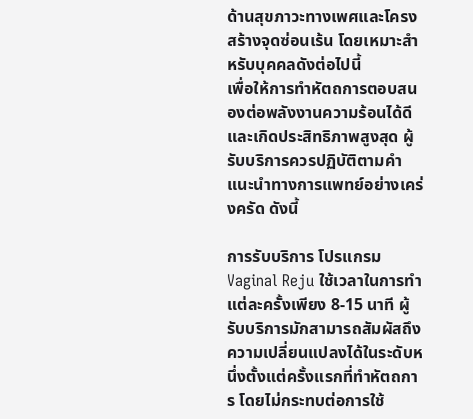ด้านสุขภาวะทางเพศและโครงสร้างจุดซ่อนเร้น โดยเหมาะสำหรับบุคคลดังต่อไปนี้
เพื่อให้การทำหัตถการตอบสนองต่อพลังงานความร้อนได้ดีและเกิดประสิทธิภาพสูงสุด ผู้รับบริการควรปฏิบัติตามคำแนะนำทางการแพทย์อย่างเคร่งครัด ดังนี้

การรับบริการ โปรแกรม Vaginal Reju ใช้เวลาในการทำแต่ละครั้งเพียง 8-15 นาที ผู้รับบริการมักสามารถสัมผัสถึงความเปลี่ยนแปลงได้ในระดับหนึ่งตั้งแต่ครั้งแรกที่ทำหัตถการ โดยไม่กระทบต่อการใช้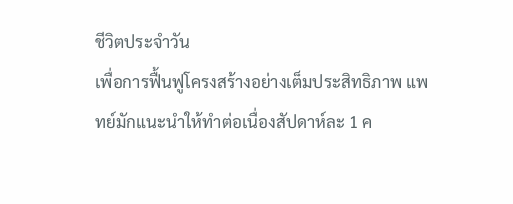ชีวิตประจำวัน
เพื่อการฟื้นฟูโครงสร้างอย่างเต็มประสิทธิภาพ แพทย์มักแนะนำให้ทำต่อเนื่องสัปดาห์ละ 1 ค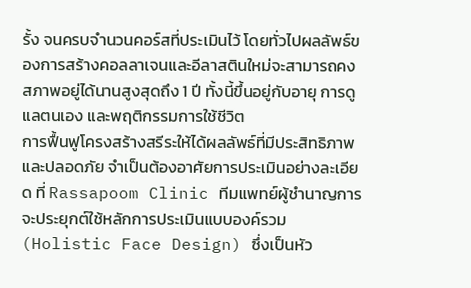รั้ง จนครบจำนวนคอร์สที่ประเมินไว้ โดยทั่วไปผลลัพธ์ของการสร้างคอลลาเจนและอีลาสตินใหม่จะสามารถคงสภาพอยู่ได้นานสูงสุดถึง 1 ปี ทั้งนี้ขึ้นอยู่กับอายุ การดูแลตนเอง และพฤติกรรมการใช้ชีวิต
การฟื้นฟูโครงสร้างสรีระให้ได้ผลลัพธ์ที่มีประสิทธิภาพและปลอดภัย จำเป็นต้องอาศัยการประเมินอย่างละเอียด ที่ Rassapoom Clinic ทีมแพทย์ผู้ชำนาญการจะประยุกต์ใช้หลักการประเมินแบบองค์รวม (Holistic Face Design) ซึ่งเป็นหัว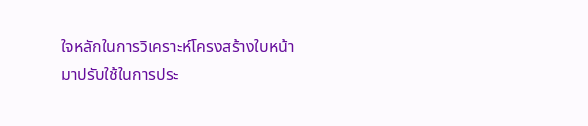ใจหลักในการวิเคราะห์โครงสร้างใบหน้า มาปรับใช้ในการประ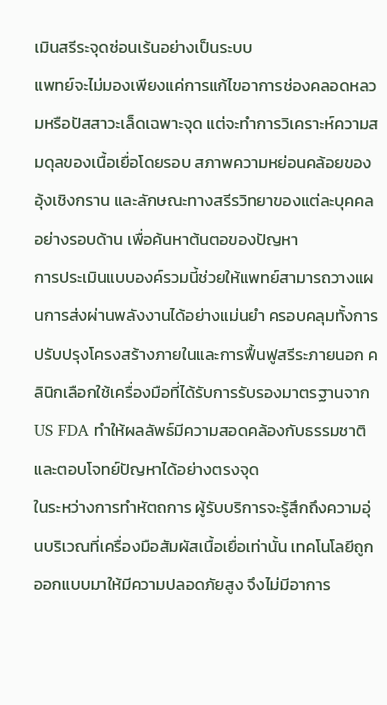เมินสรีระจุดซ่อนเร้นอย่างเป็นระบบ
แพทย์จะไม่มองเพียงแค่การแก้ไขอาการช่องคลอดหลวมหรือปัสสาวะเล็ดเฉพาะจุด แต่จะทำการวิเคราะห์ความสมดุลของเนื้อเยื่อโดยรอบ สภาพความหย่อนคล้อยของอุ้งเชิงกราน และลักษณะทางสรีรวิทยาของแต่ละบุคคลอย่างรอบด้าน เพื่อค้นหาต้นตอของปัญหา
การประเมินแบบองค์รวมนี้ช่วยให้แพทย์สามารถวางแผนการส่งผ่านพลังงานได้อย่างแม่นยำ ครอบคลุมทั้งการปรับปรุงโครงสร้างภายในและการฟื้นฟูสรีระภายนอก คลินิกเลือกใช้เครื่องมือที่ได้รับการรับรองมาตรฐานจาก US FDA ทำให้ผลลัพธ์มีความสอดคล้องกับธรรมชาติและตอบโจทย์ปัญหาได้อย่างตรงจุด
ในระหว่างการทำหัตถการ ผู้รับบริการจะรู้สึกถึงความอุ่นบริเวณที่เครื่องมือสัมผัสเนื้อเยื่อเท่านั้น เทคโนโลยีถูกออกแบบมาให้มีความปลอดภัยสูง จึงไม่มีอาการ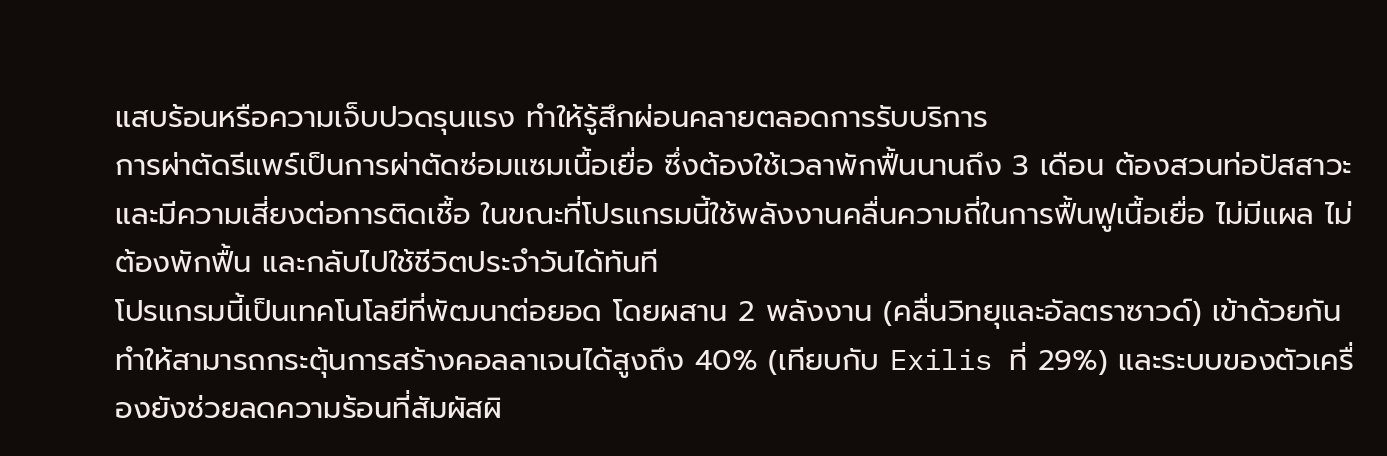แสบร้อนหรือความเจ็บปวดรุนแรง ทำให้รู้สึกผ่อนคลายตลอดการรับบริการ
การผ่าตัดรีแพร์เป็นการผ่าตัดซ่อมแซมเนื้อเยื่อ ซึ่งต้องใช้เวลาพักฟื้นนานถึง 3 เดือน ต้องสวนท่อปัสสาวะ และมีความเสี่ยงต่อการติดเชื้อ ในขณะที่โปรแกรมนี้ใช้พลังงานคลื่นความถี่ในการฟื้นฟูเนื้อเยื่อ ไม่มีแผล ไม่ต้องพักฟื้น และกลับไปใช้ชีวิตประจำวันได้ทันที
โปรแกรมนี้เป็นเทคโนโลยีที่พัฒนาต่อยอด โดยผสาน 2 พลังงาน (คลื่นวิทยุและอัลตราซาวด์) เข้าด้วยกัน ทำให้สามารถกระตุ้นการสร้างคอลลาเจนได้สูงถึง 40% (เทียบกับ Exilis ที่ 29%) และระบบของตัวเครื่องยังช่วยลดความร้อนที่สัมผัสผิ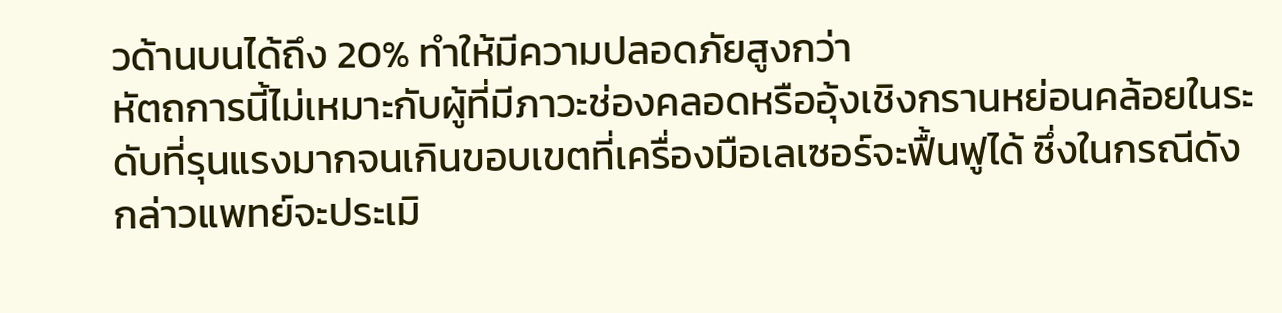วด้านบนได้ถึง 20% ทำให้มีความปลอดภัยสูงกว่า
หัตถการนี้ไม่เหมาะกับผู้ที่มีภาวะช่องคลอดหรืออุ้งเชิงกรานหย่อนคล้อยในระดับที่รุนแรงมากจนเกินขอบเขตที่เครื่องมือเลเซอร์จะฟื้นฟูได้ ซึ่งในกรณีดังกล่าวแพทย์จะประเมิ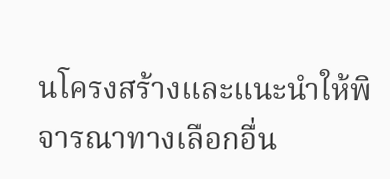นโครงสร้างและแนะนำให้พิจารณาทางเลือกอื่น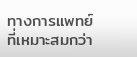ทางการแพทย์ที่เหมาะสมกว่า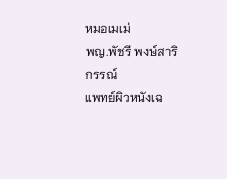หมอเมเม่
พญ.พัชรี พงษ์สาริกรรณ์
แพทย์ผิวหนังเฉ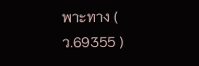พาะทาง ( ว.69355 )